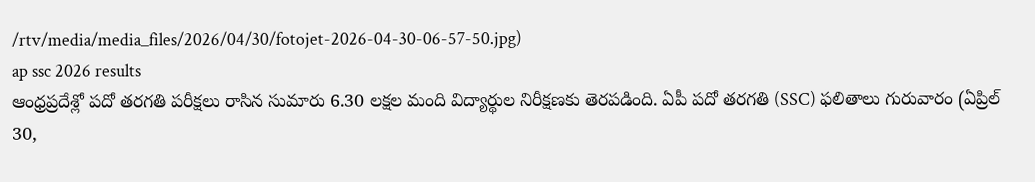/rtv/media/media_files/2026/04/30/fotojet-2026-04-30-06-57-50.jpg)
ap ssc 2026 results
ఆంధ్రప్రదేశ్లో పదో తరగతి పరీక్షలు రాసిన సుమారు 6.30 లక్షల మంది విద్యార్థుల నిరీక్షణకు తెరపడింది. ఏపీ పదో తరగతి (SSC) ఫలితాలు గురువారం (ఏప్రిల్ 30,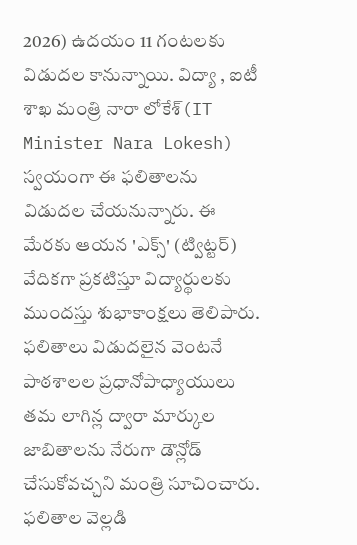2026) ఉదయం 11 గంటలకు విడుదల కానున్నాయి. విద్యా , ఐటీ శాఖ మంత్రి నారా లోకేశ్(IT Minister Nara Lokesh) స్వయంగా ఈ ఫలితాలను విడుదల చేయనున్నారు. ఈ మేరకు ఆయన 'ఎక్స్' (ట్విట్టర్) వేదికగా ప్రకటిస్తూ విద్యార్థులకు ముందస్తు శుభాకాంక్షలు తెలిపారు. ఫలితాలు విడుదలైన వెంటనే పాఠశాలల ప్రధానోపాధ్యాయులు తమ లాగిన్ల ద్వారా మార్కుల జాబితాలను నేరుగా డౌన్లోడ్ చేసుకోవచ్చని మంత్రి సూచించారు.
ఫలితాల వెల్లడి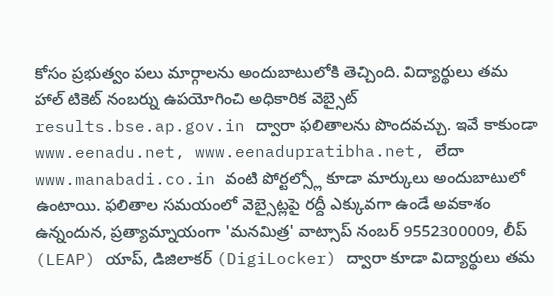కోసం ప్రభుత్వం పలు మార్గాలను అందుబాటులోకి తెచ్చింది. విద్యార్థులు తమ హాల్ టికెట్ నంబర్ను ఉపయోగించి అధికారిక వెబ్సైట్ results.bse.ap.gov.in ద్వారా ఫలితాలను పొందవచ్చు. ఇవే కాకుండా www.eenadu.net, www.eenadupratibha.net, లేదా www.manabadi.co.in వంటి పోర్టల్స్లో కూడా మార్కులు అందుబాటులో ఉంటాయి. ఫలితాల సమయంలో వెబ్సైట్లపై రద్దీ ఎక్కువగా ఉండే అవకాశం ఉన్నందున, ప్రత్యామ్నాయంగా 'మనమిత్ర' వాట్సాప్ నంబర్ 9552300009, లీప్ (LEAP) యాప్, డిజిలాకర్ (DigiLocker) ద్వారా కూడా విద్యార్థులు తమ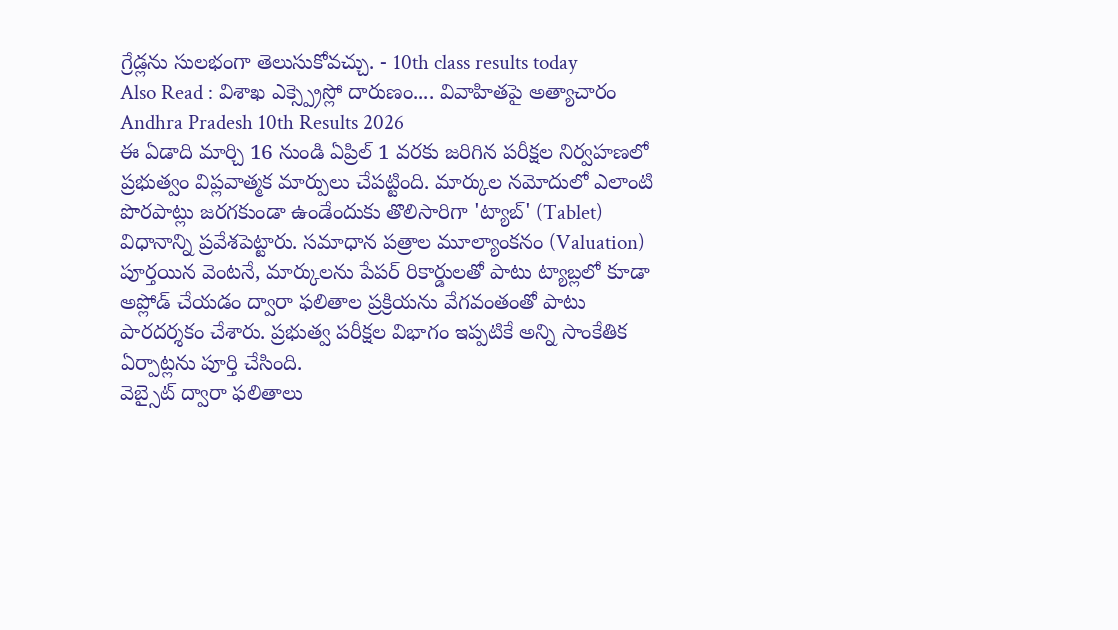గ్రేడ్లను సులభంగా తెలుసుకోవచ్చు. - 10th class results today
Also Read : విశాఖ ఎక్స్ప్రెస్లో దారుణం.... వివాహితపై అత్యాచారం
Andhra Pradesh 10th Results 2026
ఈ ఏడాది మార్చి 16 నుండి ఏప్రిల్ 1 వరకు జరిగిన పరీక్షల నిర్వహణలో ప్రభుత్వం విప్లవాత్మక మార్పులు చేపట్టింది. మార్కుల నమోదులో ఎలాంటి పొరపాట్లు జరగకుండా ఉండేందుకు తొలిసారిగా 'ట్యాబ్' (Tablet) విధానాన్ని ప్రవేశపెట్టారు. సమాధాన పత్రాల మూల్యాంకనం (Valuation) పూర్తయిన వెంటనే, మార్కులను పేపర్ రికార్డులతో పాటు ట్యాబ్లలో కూడా అప్లోడ్ చేయడం ద్వారా ఫలితాల ప్రక్రియను వేగవంతంతో పాటు పారదర్శకం చేశారు. ప్రభుత్వ పరీక్షల విభాగం ఇప్పటికే అన్ని సాంకేతిక ఏర్పాట్లను పూర్తి చేసింది.
వెబ్సైట్ ద్వారా ఫలితాలు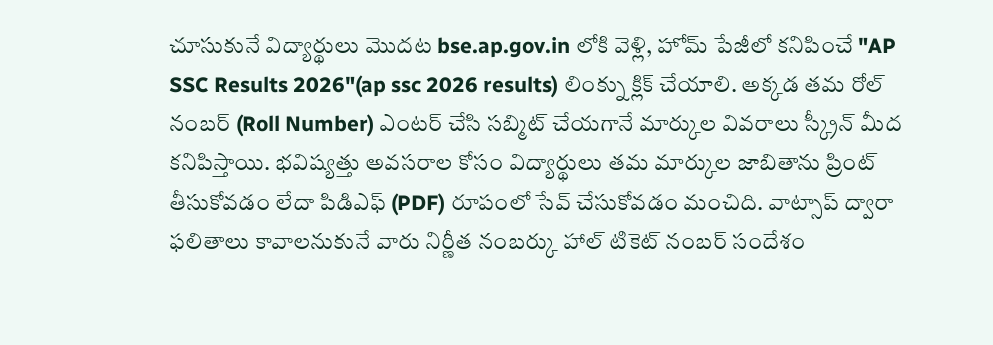చూసుకునే విద్యార్థులు మొదట bse.ap.gov.in లోకి వెళ్లి, హోమ్ పేజీలో కనిపించే "AP SSC Results 2026"(ap ssc 2026 results) లింక్ను క్లిక్ చేయాలి. అక్కడ తమ రోల్ నంబర్ (Roll Number) ఎంటర్ చేసి సబ్మిట్ చేయగానే మార్కుల వివరాలు స్క్రీన్ మీద కనిపిస్తాయి. భవిష్యత్తు అవసరాల కోసం విద్యార్థులు తమ మార్కుల జాబితాను ప్రింట్ తీసుకోవడం లేదా పిడిఎఫ్ (PDF) రూపంలో సేవ్ చేసుకోవడం మంచిది. వాట్సాప్ ద్వారా ఫలితాలు కావాలనుకునే వారు నిర్ణీత నంబర్కు హాల్ టికెట్ నంబర్ సందేశం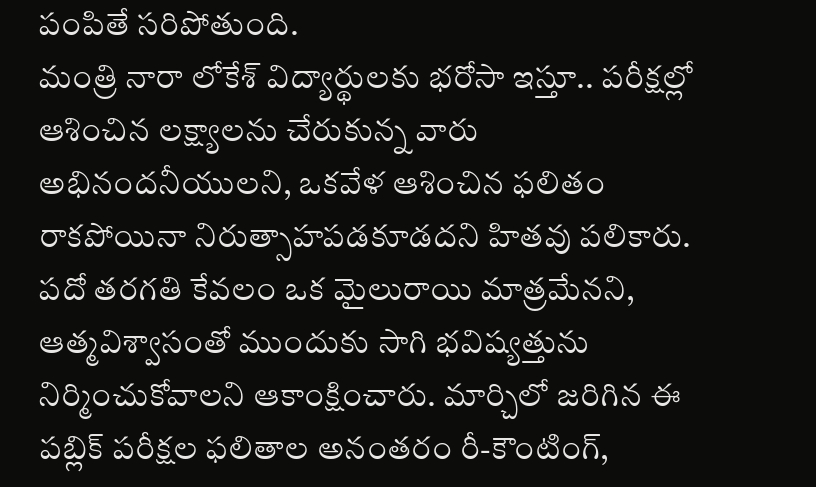పంపితే సరిపోతుంది.
మంత్రి నారా లోకేశ్ విద్యార్థులకు భరోసా ఇస్తూ.. పరీక్షల్లో ఆశించిన లక్ష్యాలను చేరుకున్న వారు అభినందనీయులని, ఒకవేళ ఆశించిన ఫలితం రాకపోయినా నిరుత్సాహపడకూడదని హితవు పలికారు. పదో తరగతి కేవలం ఒక మైలురాయి మాత్రమేనని, ఆత్మవిశ్వాసంతో ముందుకు సాగి భవిష్యత్తును నిర్మించుకోవాలని ఆకాంక్షించారు. మార్చిలో జరిగిన ఈ పబ్లిక్ పరీక్షల ఫలితాల అనంతరం రీ-కౌంటింగ్,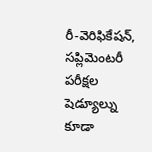రీ-వెరిఫికేషన్, సప్లిమెంటరీ పరీక్షల షెడ్యూల్ను కూడా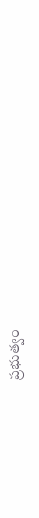ప్రభుత్వం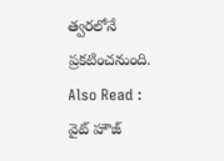త్వరలోనే ప్రకటించనుంది.
Also Read : వైట్ హౌజ్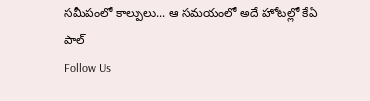సమీపంలో కాల్పులు... ఆ సమయంలో అదే హోటల్లో కేఏ పాల్
Follow Us